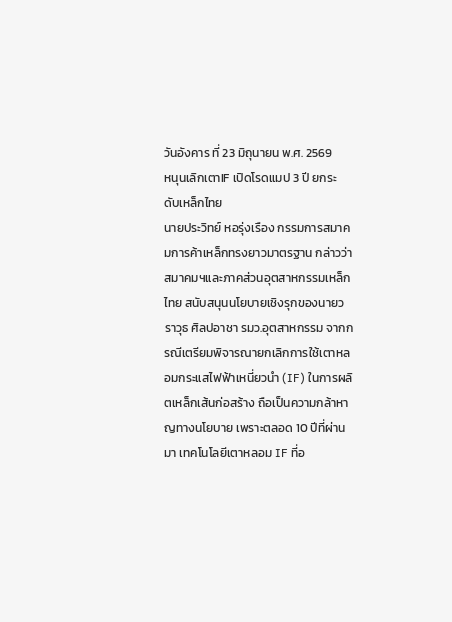วันอังคาร ที่ 23 มิถุนายน พ.ศ. 2569
หนุนเลิกเตาIF เปิดโรดแมป 3 ปี ยกระดับเหล็กไทย
นายประวิทย์ หอรุ่งเรือง กรรมการสมาคมการค้าเหล็กทรงยาวมาตรฐาน กล่าวว่า สมาคมฯและภาคส่วนอุตสาหกรรมเหล็กไทย สนับสนุนนโยบายเชิงรุกของนายวราวุธ ศิลปอาชา รมว.อุตสาหกรรม จากกรณีเตรียมพิจารณายกเลิกการใช้เตาหลอมกระแสไฟฟ้าเหนี่ยวนำ (IF) ในการผลิตเหล็กเส้นก่อสร้าง ถือเป็นความกล้าหาญทางนโยบาย เพราะตลอด 10 ปีที่ผ่านมา เทคโนโลยีเตาหลอม IF ที่อ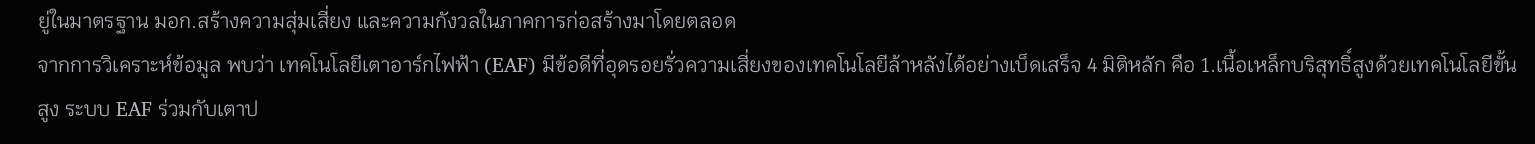ยู่ในมาตรฐาน มอก.สร้างความสุ่มเสี่ยง และความกังวลในภาคการก่อสร้างมาโดยตลอด
จากการวิเคราะห์ข้อมูล พบว่า เทคโนโลยีเตาอาร์กไฟฟ้า (EAF) มีข้อดีที่อุดรอยรั่วความเสี่ยงของเทคโนโลยีล้าหลังได้อย่างเบ็ดเสร็จ 4 มิติหลัก คือ 1.เนื้อเหล็กบริสุทธิ์สูงด้วยเทคโนโลยีขั้นสูง ระบบ EAF ร่วมกับเตาป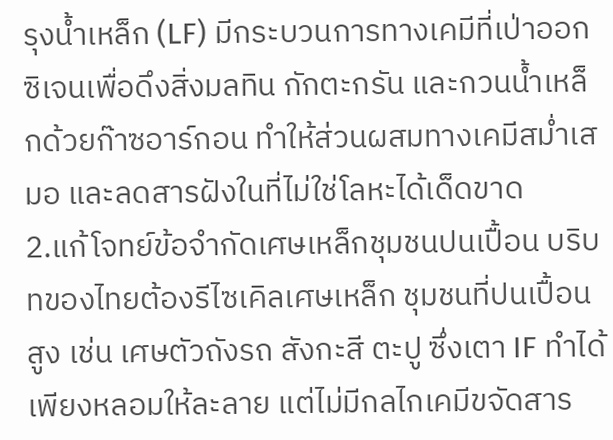รุงน้ำเหล็ก (LF) มีกระบวนการทางเคมีที่เป่าออกซิเจนเพื่อดึงสิ่งมลทิน กักตะกรัน และกวนน้ำเหล็กด้วยก๊าซอาร์กอน ทำให้ส่วนผสมทางเคมีสม่ำเสมอ และลดสารฝังในที่ไม่ใช่โลหะได้เด็ดขาด
2.แก้โจทย์ข้อจำกัดเศษเหล็กชุมชนปนเปื้อน บริบทของไทยต้องรีไซเคิลเศษเหล็ก ชุมชนที่ปนเปื้อนสูง เช่น เศษตัวถังรถ สังกะสี ตะปู ซึ่งเตา IF ทำได้เพียงหลอมให้ละลาย แต่ไม่มีกลไกเคมีขจัดสาร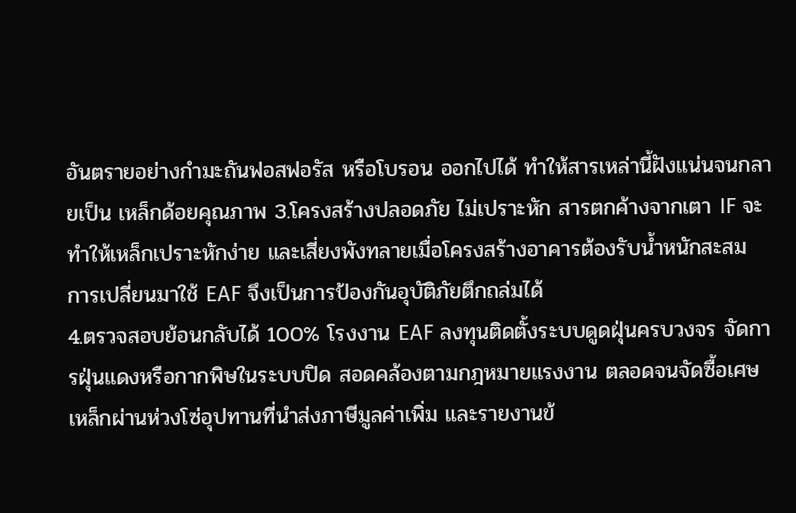อันตรายอย่างกำมะถันฟอสฟอรัส หรือโบรอน ออกไปได้ ทำให้สารเหล่านี้ฝังแน่นจนกลายเป็น เหล็กด้อยคุณภาพ 3.โครงสร้างปลอดภัย ไม่เปราะหัก สารตกค้างจากเตา IF จะทำให้เหล็กเปราะหักง่าย และเสี่ยงพังทลายเมื่อโครงสร้างอาคารต้องรับน้ำหนักสะสม การเปลี่ยนมาใช้ EAF จึงเป็นการป้องกันอุบัติภัยตึกถล่มได้
4.ตรวจสอบย้อนกลับได้ 100% โรงงาน EAF ลงทุนติดตั้งระบบดูดฝุ่นครบวงจร จัดการฝุ่นแดงหรือกากพิษในระบบปิด สอดคล้องตามกฎหมายแรงงาน ตลอดจนจัดซื้อเศษเหล็กผ่านห่วงโซ่อุปทานที่นำส่งภาษีมูลค่าเพิ่ม และรายงานข้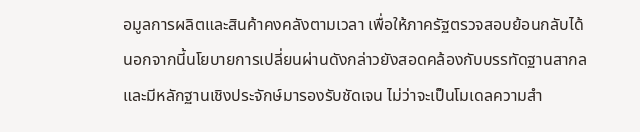อมูลการผลิตและสินค้าคงคลังตามเวลา เพื่อให้ภาครัฐตรวจสอบย้อนกลับได้
นอกจากนี้นโยบายการเปลี่ยนผ่านดังกล่าวยังสอดคล้องกับบรรทัดฐานสากล และมีหลักฐานเชิงประจักษ์มารองรับชัดเจน ไม่ว่าจะเป็นโมเดลความสำ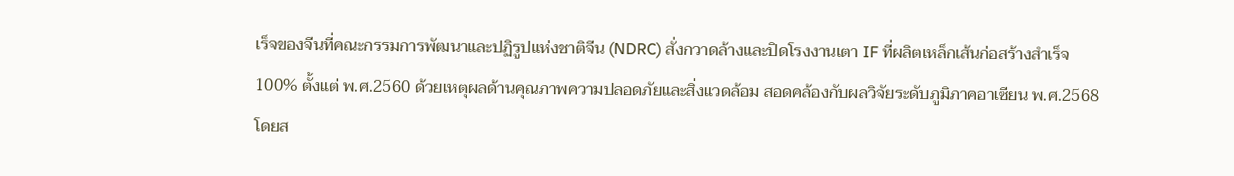เร็จของจีนที่คณะกรรมการพัฒนาและปฏิรูปแห่งชาติจีน (NDRC) สั่งกวาดล้างและปิดโรงงานเตา IF ที่ผลิตเหล็กเส้นก่อสร้างสำเร็จ 100% ตั้งแต่ พ.ศ.2560 ด้วยเหตุผลด้านคุณภาพความปลอดภัยและสิ่งแวดล้อม สอดคล้องกับผลวิจัยระดับภูมิภาคอาเซียน พ.ศ.2568 โดยส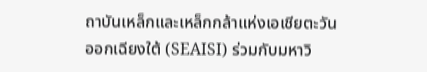ถาบันเหล็กและเหล็กกล้าแห่งเอเชียตะวันออกเฉียงใต้ (SEAISI) ร่วมกับมหาวิ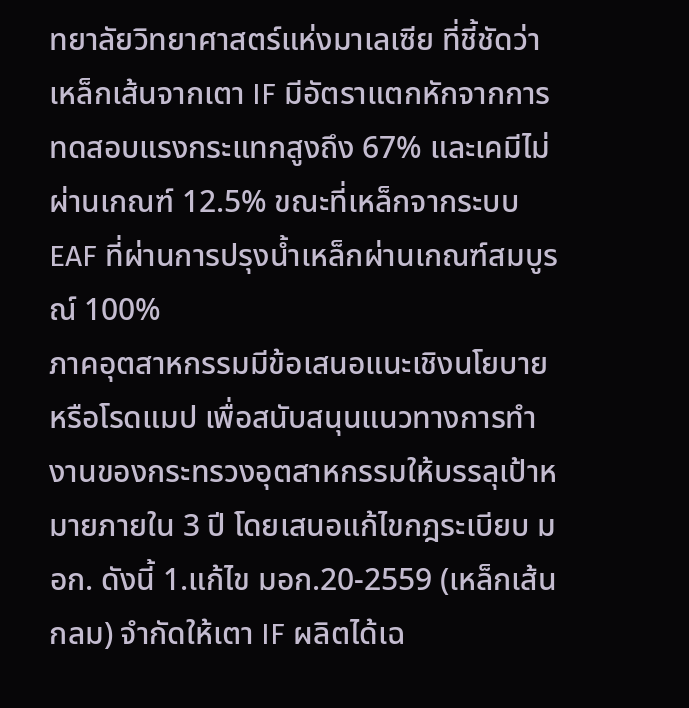ทยาลัยวิทยาศาสตร์แห่งมาเลเซีย ที่ชี้ชัดว่าเหล็กเส้นจากเตา IF มีอัตราแตกหักจากการทดสอบแรงกระแทกสูงถึง 67% และเคมีไม่ผ่านเกณฑ์ 12.5% ขณะที่เหล็กจากระบบ EAF ที่ผ่านการปรุงน้ำเหล็กผ่านเกณฑ์สมบูรณ์ 100%
ภาคอุตสาหกรรมมีข้อเสนอแนะเชิงนโยบาย หรือโรดแมป เพื่อสนับสนุนแนวทางการทำงานของกระทรวงอุตสาหกรรมให้บรรลุเป้าหมายภายใน 3 ปี โดยเสนอแก้ไขกฎระเบียบ มอก. ดังนี้ 1.แก้ไข มอก.20-2559 (เหล็กเส้นกลม) จำกัดให้เตา IF ผลิตได้เฉ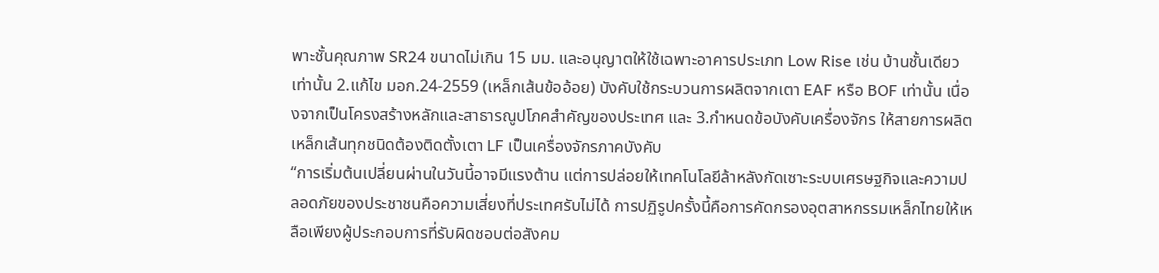พาะชั้นคุณภาพ SR24 ขนาดไม่เกิน 15 มม. และอนุญาตให้ใช้เฉพาะอาคารประเภท Low Rise เช่น บ้านชั้นเดียวเท่านั้น 2.แก้ไข มอก.24-2559 (เหล็กเส้นข้ออ้อย) บังคับใช้กระบวนการผลิตจากเตา EAF หรือ BOF เท่านั้น เนื่องจากเป็นโครงสร้างหลักและสาธารณูปโภคสำคัญของประเทศ และ 3.กำหนดข้อบังคับเครื่องจักร ให้สายการผลิตเหล็กเส้นทุกชนิดต้องติดตั้งเตา LF เป็นเครื่องจักรภาคบังคับ
“การเริ่มต้นเปลี่ยนผ่านในวันนี้อาจมีแรงต้าน แต่การปล่อยให้เทคโนโลยีล้าหลังกัดเซาะระบบเศรษฐกิจและความปลอดภัยของประชาชนคือความเสี่ยงที่ประเทศรับไม่ได้ การปฏิรูปครั้งนี้คือการคัดกรองอุตสาหกรรมเหล็กไทยให้เหลือเพียงผู้ประกอบการที่รับผิดชอบต่อสังคม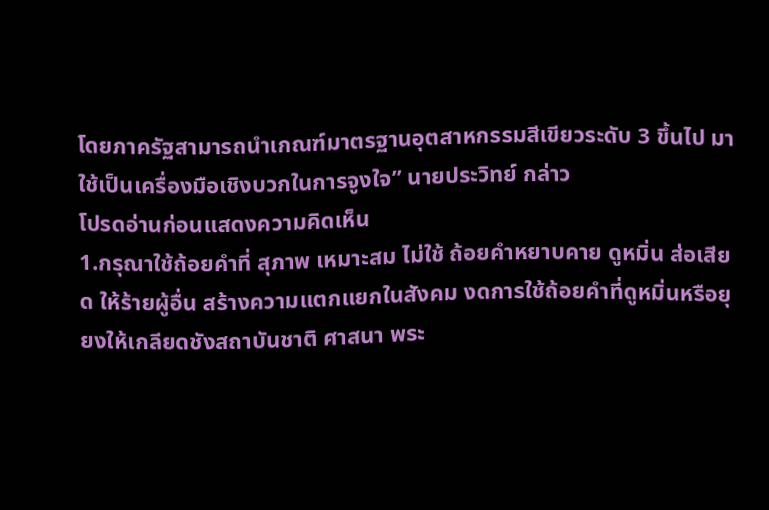โดยภาครัฐสามารถนำเกณฑ์มาตรฐานอุตสาหกรรมสีเขียวระดับ 3 ขึ้นไป มาใช้เป็นเครื่องมือเชิงบวกในการจูงใจ” นายประวิทย์ กล่าว
โปรดอ่านก่อนแสดงความคิดเห็น
1.กรุณาใช้ถ้อยคำที่ สุภาพ เหมาะสม ไม่ใช้ ถ้อยคำหยาบคาย ดูหมิ่น ส่อเสียด ให้ร้ายผู้อื่น สร้างความแตกแยกในสังคม งดการใช้ถ้อยคำที่ดูหมิ่นหรือยุยงให้เกลียดชังสถาบันชาติ ศาสนา พระ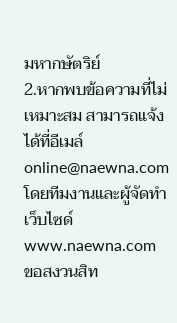มหากษัตริย์
2.หากพบข้อความที่ไม่เหมาะสม สามารถแจ้งได้ที่อีเมล์ online@naewna.com โดยทีมงานและผู้จัดทำเว็บไซด์ www.naewna.com ขอสงวนสิท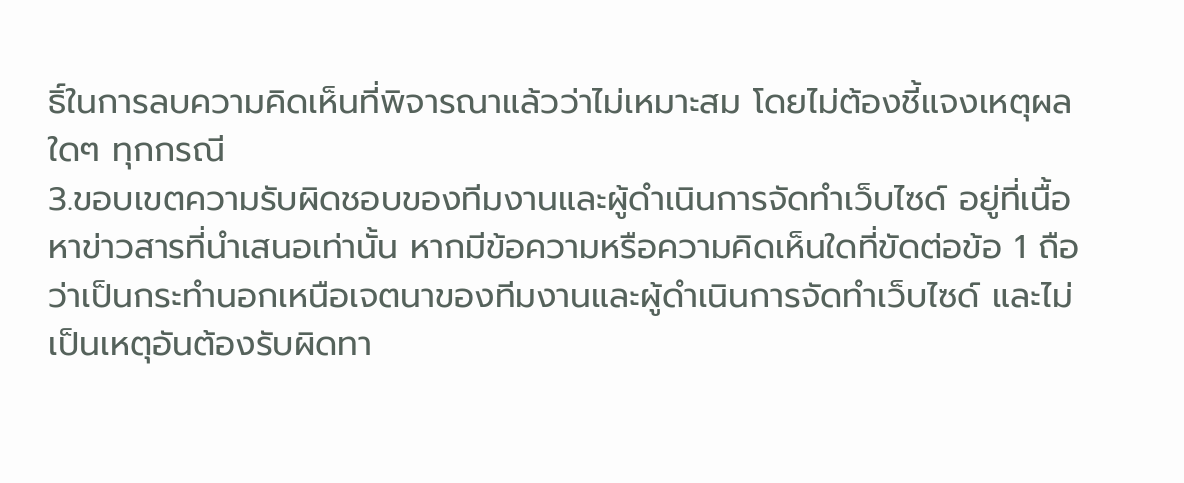ธิ์ในการลบความคิดเห็นที่พิจารณาแล้วว่าไม่เหมาะสม โดยไม่ต้องชี้แจงเหตุผลใดๆ ทุกกรณี
3.ขอบเขตความรับผิดชอบของทีมงานและผู้ดำเนินการจัดทำเว็บไซด์ อยู่ที่เนื้อหาข่าวสารที่นำเสนอเท่านั้น หากมีข้อความหรือความคิดเห็นใดที่ขัดต่อข้อ 1 ถือว่าเป็นกระทำนอกเหนือเจตนาของทีมงานและผู้ดำเนินการจัดทำเว็บไซด์ และไม่เป็นเหตุอันต้องรับผิดทา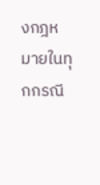งกฎหมายในทุกกรณี